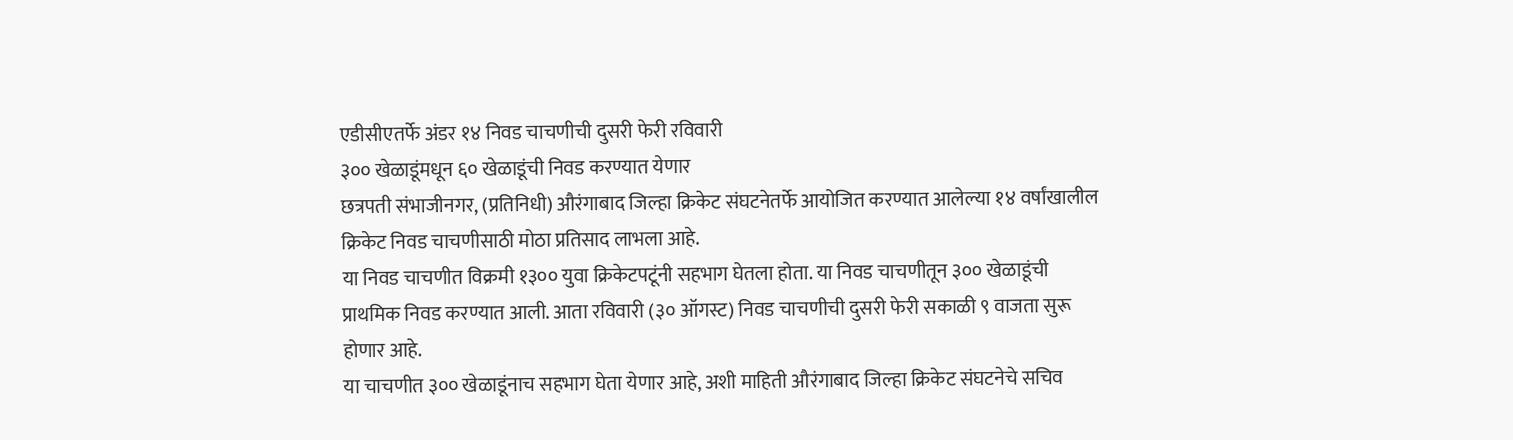एडीसीएतर्फे अंडर १४ निवड चाचणीची दुसरी फेरी रविवारी
३०० खेळाडूंमधून ६० खेळाडूंची निवड करण्यात येणार
छत्रपती संभाजीनगर, (प्रतिनिधी) औरंगाबाद जिल्हा क्रिकेट संघटनेतर्फे आयोजित करण्यात आलेल्या १४ वर्षांखालील क्रिकेट निवड चाचणीसाठी मोठा प्रतिसाद लाभला आहे.
या निवड चाचणीत विक्रमी १३०० युवा क्रिकेटपटूंनी सहभाग घेतला होता. या निवड चाचणीतून ३०० खेळाडूंची प्राथमिक निवड करण्यात आली. आता रविवारी (३० ऑगस्ट) निवड चाचणीची दुसरी फेरी सकाळी ९ वाजता सुरू होणार आहे.
या चाचणीत ३०० खेळाडूंनाच सहभाग घेता येणार आहे, अशी माहिती औरंगाबाद जिल्हा क्रिकेट संघटनेचे सचिव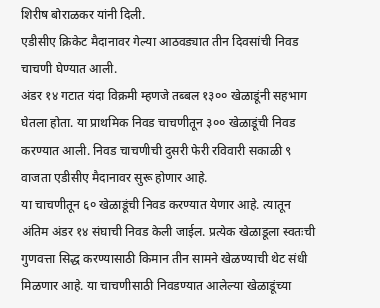शिरीष बोराळकर यांनी दिली.
एडीसीए क्रिकेट मैदानावर गेल्या आठवड्यात तीन दिवसांची निवड चाचणी घेण्यात आली.
अंडर १४ गटात यंदा विक्रमी म्हणजे तब्बल १३०० खेळाडूंनी सहभाग घेतला होता. या प्राथमिक निवड चाचणीतून ३०० खेळाडूंची निवड करण्यात आली. निवड चाचणीची दुसरी फेरी रविवारी सकाळी ९ वाजता एडीसीए मैदानावर सुरू होणार आहे.
या चाचणीतून ६० खेळाडूंची निवड करण्यात येणार आहे. त्यातून अंतिम अंडर १४ संघाची निवड केली जाईल. प्रत्येक खेळाडूला स्वतःची गुणवत्ता सिद्ध करण्यासाठी किमान तीन सामने खेळण्याची थेट संधी मिळणार आहे. या चाचणीसाठी निवडण्यात आलेल्या खेळाडूंच्या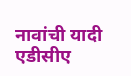नावांची यादी एडीसीए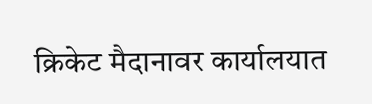क्रिकेट मैदानावर कार्यालयात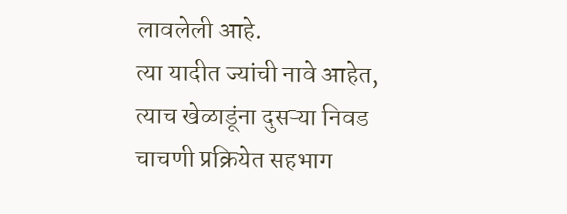लावलेली आहे.
त्या यादीत ज्यांची नावे आहेत, त्याच खेळाडूंना दुसऱ्या निवड चाचणी प्रक्रियेत सहभाग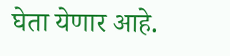घेता येणार आहे.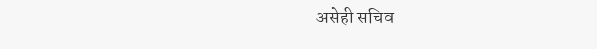असेही सचिव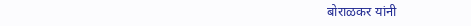बोराळकर यांनी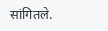सांगितले.